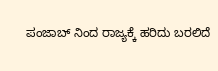ಪಂಜಾಬ್ ನಿಂದ ರಾಜ್ಯಕ್ಕೆ ಹರಿದು ಬರಲಿದೆ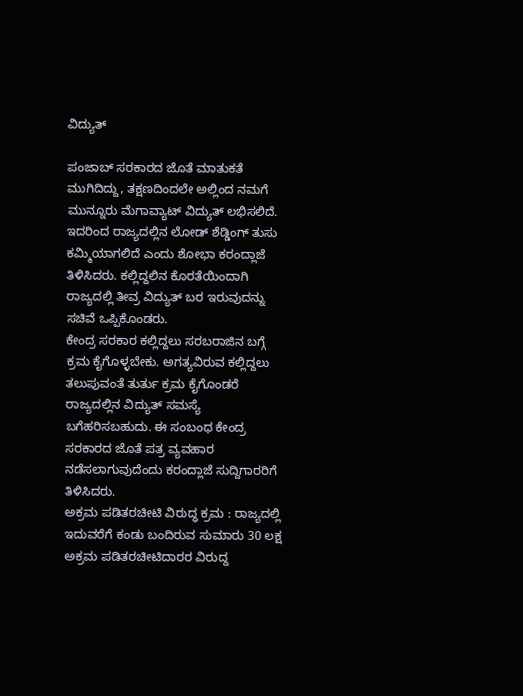ವಿದ್ಯುತ್

ಪಂಜಾಬ್ ಸರಕಾರದ ಜೊತೆ ಮಾತುಕತೆ ಮುಗಿದಿದ್ದು, ತಕ್ಷಣದಿಂದಲೇ ಅಲ್ಲಿಂದ ನಮಗೆ ಮುನ್ನೂರು ಮೆಗಾವ್ಯಾಟ್ ವಿದ್ಯುತ್ ಲಭಿಸಲಿದೆ. ಇದರಿಂದ ರಾಜ್ಯದಲ್ಲಿನ ಲೋಡ್ ಶೆಡ್ಡಿಂಗ್ ತುಸು ಕಮ್ಮಿಯಾಗಲಿದೆ ಎಂದು ಶೋಭಾ ಕರಂದ್ಲಾಜೆ ತಿಳಿಸಿದರು. ಕಲ್ಲಿದ್ದಲಿನ ಕೊರತೆಯಿಂದಾಗಿ ರಾಜ್ಯದಲ್ಲಿ ತೀವ್ರ ವಿದ್ಯುತ್ ಬರ ಇರುವುದನ್ನು ಸಚಿವೆ ಒಪ್ಪಿಕೊಂಡರು.
ಕೇಂದ್ರ ಸರಕಾರ ಕಲ್ಲಿದ್ದಲು ಸರಬರಾಜಿನ ಬಗ್ಗೆ ಕ್ರಮ ಕೈಗೊಳ್ಳಬೇಕು. ಅಗತ್ಯವಿರುವ ಕಲ್ಲಿದ್ದಲು ತಲುಪುವಂತೆ ತುರ್ತು ಕ್ರಮ ಕೈಗೊಂಡರೆ ರಾಜ್ಯದಲ್ಲಿನ ವಿದ್ಯುತ್ ಸಮಸ್ಯೆ ಬಗೆಹರಿಸಬಹುದು. ಈ ಸಂಬಂಧ ಕೇಂದ್ರ ಸರಕಾರದ ಜೊತೆ ಪತ್ರ ವ್ಯವಹಾರ ನಡೆಸಲಾಗುವುದೆಂದು ಕರಂದ್ಲಾಜೆ ಸುದ್ದಿಗಾರರಿಗೆ ತಿಳಿಸಿದರು.
ಅಕ್ರಮ ಪಡಿತರಚೀಟಿ ವಿರುದ್ಧ ಕ್ರಮ : ರಾಜ್ಯದಲ್ಲಿ ಇದುವರೆಗೆ ಕಂಡು ಬಂದಿರುವ ಸುಮಾರು 30 ಲಕ್ಷ ಅಕ್ರಮ ಪಡಿತರಚೀಟಿದಾರರ ವಿರುದ್ದ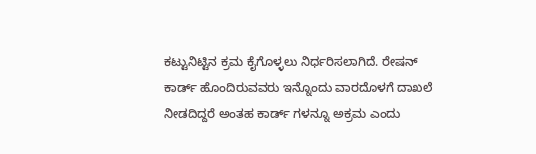ಕಟ್ಟುನಿಟ್ಟಿನ ಕ್ರಮ ಕೈಗೊಳ್ಳಲು ನಿರ್ಧರಿಸಲಾಗಿದೆ. ರೇಷನ್ ಕಾರ್ಡ್ ಹೊಂದಿರುವವರು ಇನ್ನೊಂದು ವಾರದೊಳಗೆ ದಾಖಲೆ ನೀಡದಿದ್ದರೆ ಅಂತಹ ಕಾರ್ಡ್ ಗಳನ್ನೂ ಅಕ್ರಮ ಎಂದು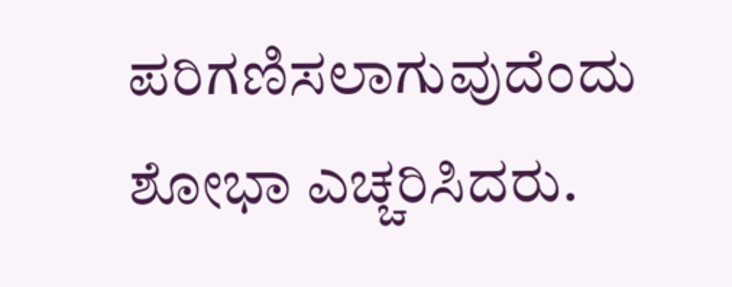ಪರಿಗಣಿಸಲಾಗುವುದೆಂದು ಶೋಭಾ ಎಚ್ಚರಿಸಿದರು.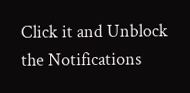Click it and Unblock the Notifications